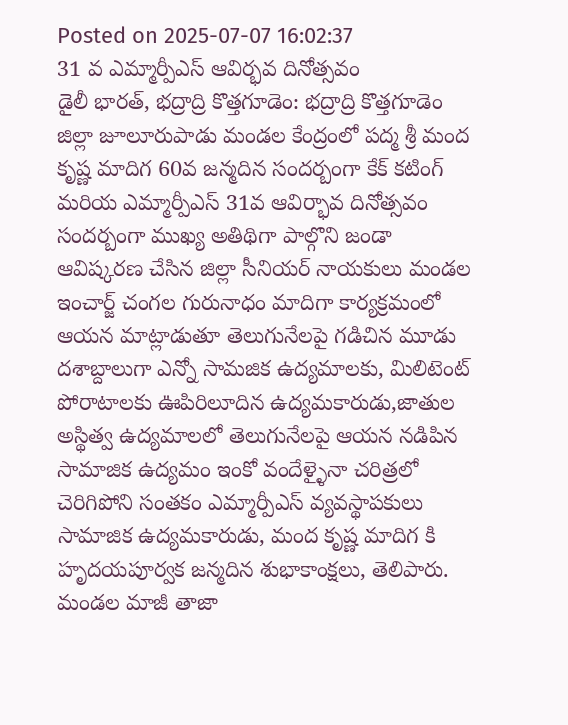Posted on 2025-07-07 16:02:37
31 వ ఎమ్మార్పీఎస్ ఆవిర్భవ దినోత్సవం
డైలీ భారత్, భద్రాద్రి కొత్తగూడెం: భద్రాద్రి కొత్తగూడెం జిల్లా జూలూరుపాడు మండల కేంద్రంలో పద్మ శ్రీ మంద కృష్ణ మాదిగ 60వ జన్మదిన సందర్బంగా కేక్ కటింగ్ మరియ ఎమ్మార్పీఎస్ 31వ ఆవిర్భావ దినోత్సవం సందర్బంగా ముఖ్య అతిథిగా పాల్గొని జండా ఆవిష్కరణ చేసిన జిల్లా సీనియర్ నాయకులు మండల ఇంచార్జ్ చంగల గురునాధం మాదిగా కార్యక్రమంలో ఆయన మాట్లాడుతూ తెలుగునేలపై గడిచిన మూడు దశాబ్దాలుగా ఎన్నో సామజిక ఉద్యమాలకు, మిలిటెంట్ పోరాటాలకు ఊపిరిలూదిన ఉద్యమకారుడు,జాతుల అస్థిత్వ ఉద్యమాలలో తెలుగునేలపై ఆయన నడిపిన సామాజిక ఉద్యమం ఇంకో వందేళ్ళైనా చరిత్రలో చెరిగిపోని సంతకం ఎమ్మార్పీఎస్ వ్యవస్థాపకులు సామాజిక ఉద్యమకారుడు, మంద కృష్ణ మాదిగ కి హృదయపూర్వక జన్మదిన శుభాకాంక్షలు, తెలిపారు.
మండల మాజీ తాజా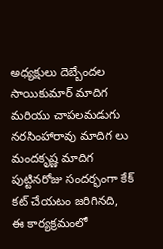అధ్యక్షులు దెబ్బేందల సాయికుమార్ మాదిగ మరియు చాపలమడుగు నరసింహారావు మాదిగ లు మందకృష్ణ మాదిగ పుట్టినరోజు సందర్భంగా కేక్ కట్ చేయటం జరిగినది,
ఈ కార్యక్రమంలో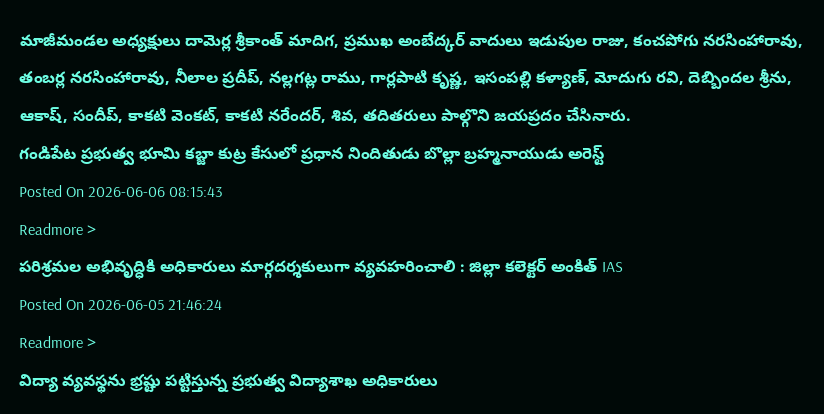మాజీమండల అధ్యక్షులు దామెర్ల శ్రీకాంత్ మాదిగ, ప్రముఖ అంబేద్కర్ వాదులు ఇడుపుల రాజు, కంచపోగు నరసింహారావు, తంబర్ల నరసింహారావు, నీలాల ప్రదీప్, నల్లగట్ల రాము, గార్లపాటి కృష్ణ, ఇసంపల్లి కళ్యాణ్, మోదుగు రవి, దెబ్బిందల శ్రీను, ఆకాష్, సందీప్, కాకటి వెంకట్, కాకటి నరేందర్, శివ, తదితరులు పాల్గొని జయప్రదం చేసినారు.
గండిపేట ప్రభుత్వ భూమి కబ్జా కుట్ర కేసులో ప్రధాన నిందితుడు బొల్లా బ్రహ్మనాయుడు అరెస్ట్
Posted On 2026-06-06 08:15:43
Readmore >
పరిశ్రమల అభివృద్ధికి అధికారులు మార్గదర్శకులుగా వ్యవహరించాలి : జిల్లా కలెక్టర్ అంకిత్ IAS
Posted On 2026-06-05 21:46:24
Readmore >
విద్యా వ్యవస్థను భ్రష్టు పట్టిస్తున్న ప్రభుత్వ విద్యాశాఖ అధికారులు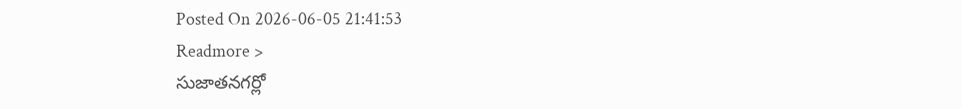Posted On 2026-06-05 21:41:53
Readmore >
సుజాతనగర్లో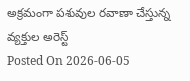అక్రమంగా పశువుల రవాణా చేస్తున్న వ్యక్తుల అరెస్ట్
Posted On 2026-06-05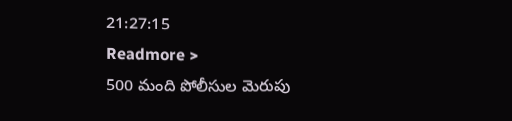21:27:15
Readmore >
500 మంది పోలీసుల మెరుపు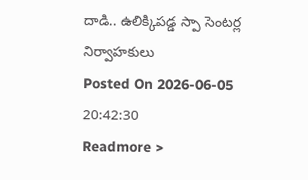దాడి.. ఉలిక్కిపడ్డ స్పా సెంటర్ల నిర్వాహకులు
Posted On 2026-06-05 20:42:30
Readmore >